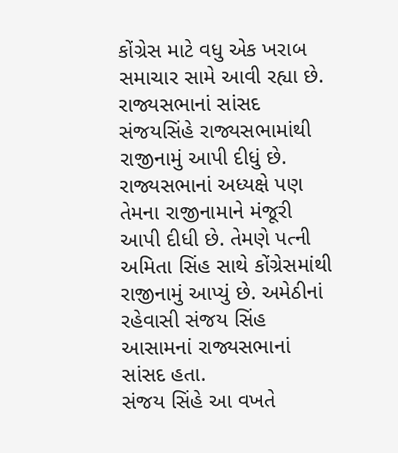કોંગ્રેસ માટે વધુ એક ખરાબ સમાચાર સામે આવી રહ્યા છે. રાજ્યસભાનાં સાંસદ સંજયસિંહે રાજ્યસભામાંથી રાજીનામું આપી દીધું છે. રાજ્યસભાનાં અધ્યક્ષે પણ તેમના રાજીનામાને મંજૂરી આપી દીધી છે. તેમણે પત્ની અમિતા સિંહ સાથે કોંગ્રેસમાંથી રાજીનામું આપ્યું છે. અમેઠીનાં રહેવાસી સંજય સિંહ આસામનાં રાજ્યસભાનાં સાંસદ હતા.
સંજય સિંહે આ વખતે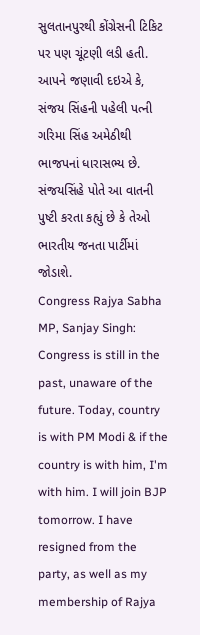સુલતાનપુરથી કોંગ્રેસની ટિકિટ પર પણ ચૂંટણી લડી હતી. આપને જણાવી દઇએ કે, સંજય સિંહની પહેલી પત્ની ગરિમા સિંહ અમેઠીથી ભાજપનાં ધારાસભ્ય છે. સંજયસિંહે પોતે આ વાતની પુષ્ટી કરતા કહ્યું છે કે તેઓ ભારતીય જનતા પાર્ટીમાં જોડાશે.
Congress Rajya Sabha MP, Sanjay Singh: Congress is still in the past, unaware of the future. Today, country is with PM Modi & if the country is with him, I'm with him. I will join BJP tomorrow. I have resigned from the party, as well as my membership of Rajya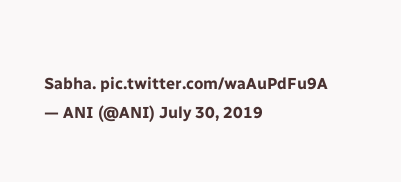Sabha. pic.twitter.com/waAuPdFu9A
— ANI (@ANI) July 30, 2019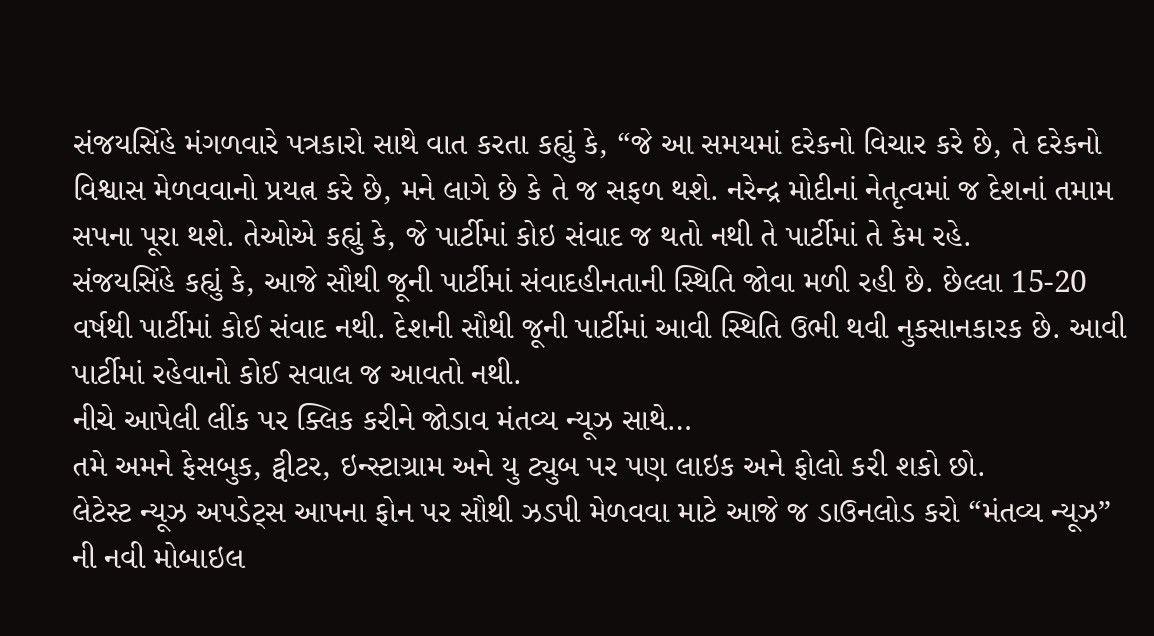સંજયસિંહે મંગળવારે પત્રકારો સાથે વાત કરતા કહ્યું કે, “જે આ સમયમાં દરેકનો વિચાર કરે છે, તે દરેકનો વિશ્વાસ મેળવવાનો પ્રયત્ન કરે છે, મને લાગે છે કે તે જ સફળ થશે. નરેન્દ્ર મોદીનાં નેતૃત્વમાં જ દેશનાં તમામ સપના પૂરા થશે. તેઓએ કહ્યું કે, જે પાર્ટીમાં કોઇ સંવાદ જ થતો નથી તે પાર્ટીમાં તે કેમ રહે.
સંજયસિંહે કહ્યું કે, આજે સૌથી જૂની પાર્ટીમાં સંવાદહીનતાની સ્થિતિ જોવા મળી રહી છે. છેલ્લા 15-20 વર્ષથી પાર્ટીમાં કોઈ સંવાદ નથી. દેશની સૌથી જૂની પાર્ટીમાં આવી સ્થિતિ ઉભી થવી નુકસાનકારક છે. આવી પાર્ટીમાં રહેવાનો કોઈ સવાલ જ આવતો નથી.
નીચે આપેલી લીંક પર ક્લિક કરીને જોડાવ મંતવ્ય ન્યૂઝ સાથે…
તમે અમને ફેસબુક, ટ્વીટર, ઇન્સ્ટાગ્રામ અને યુ ટ્યુબ પર પણ લાઇક અને ફોલો કરી શકો છો.
લેટેસ્ટ ન્યૂઝ અપડેટ્સ આપના ફોન પર સૌથી ઝડપી મેળવવા માટે આજે જ ડાઉનલોડ કરો “મંતવ્ય ન્યૂઝ” ની નવી મોબાઇલ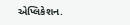એપ્લિકેશન.